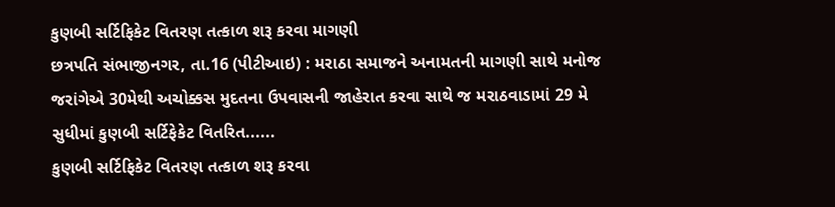કુણબી સર્ટિફિકેટ વિતરણ તત્કાળ શરૂ કરવા માગણી
છત્રપતિ સંભાજીનગર, તા.16 (પીટીઆઇ) : મરાઠા સમાજને અનામતની માગણી સાથે મનોજ જરાંગેએ 30મેથી અચોક્કસ મુદતના ઉપવાસની જાહેરાત કરવા સાથે જ મરાઠવાડામાં 29 મે સુધીમાં કુણબી સર્ટિફેકેટ વિતરિત......
કુણબી સર્ટિફિકેટ વિતરણ તત્કાળ શરૂ કરવા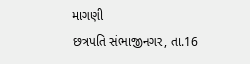માગણી
છત્રપતિ સંભાજીનગર, તા.16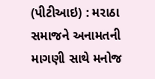(પીટીઆઇ) : મરાઠા સમાજને અનામતની માગણી સાથે મનોજ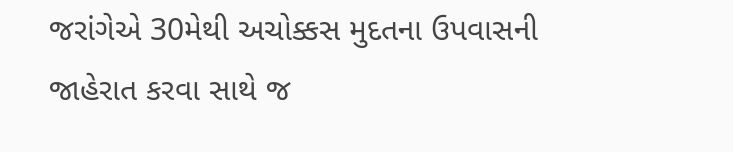જરાંગેએ 30મેથી અચોક્કસ મુદતના ઉપવાસની જાહેરાત કરવા સાથે જ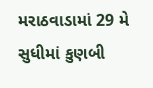મરાઠવાડામાં 29 મે સુધીમાં કુણબી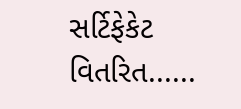સર્ટિફેકેટ વિતરિત......